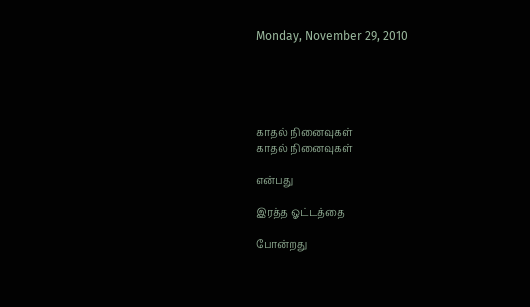Monday, November 29, 2010





காதல் நினைவுகள்
காதல் நினைவுகள்

என்பது

இரத்த ஓட்டத்தை

போன்றது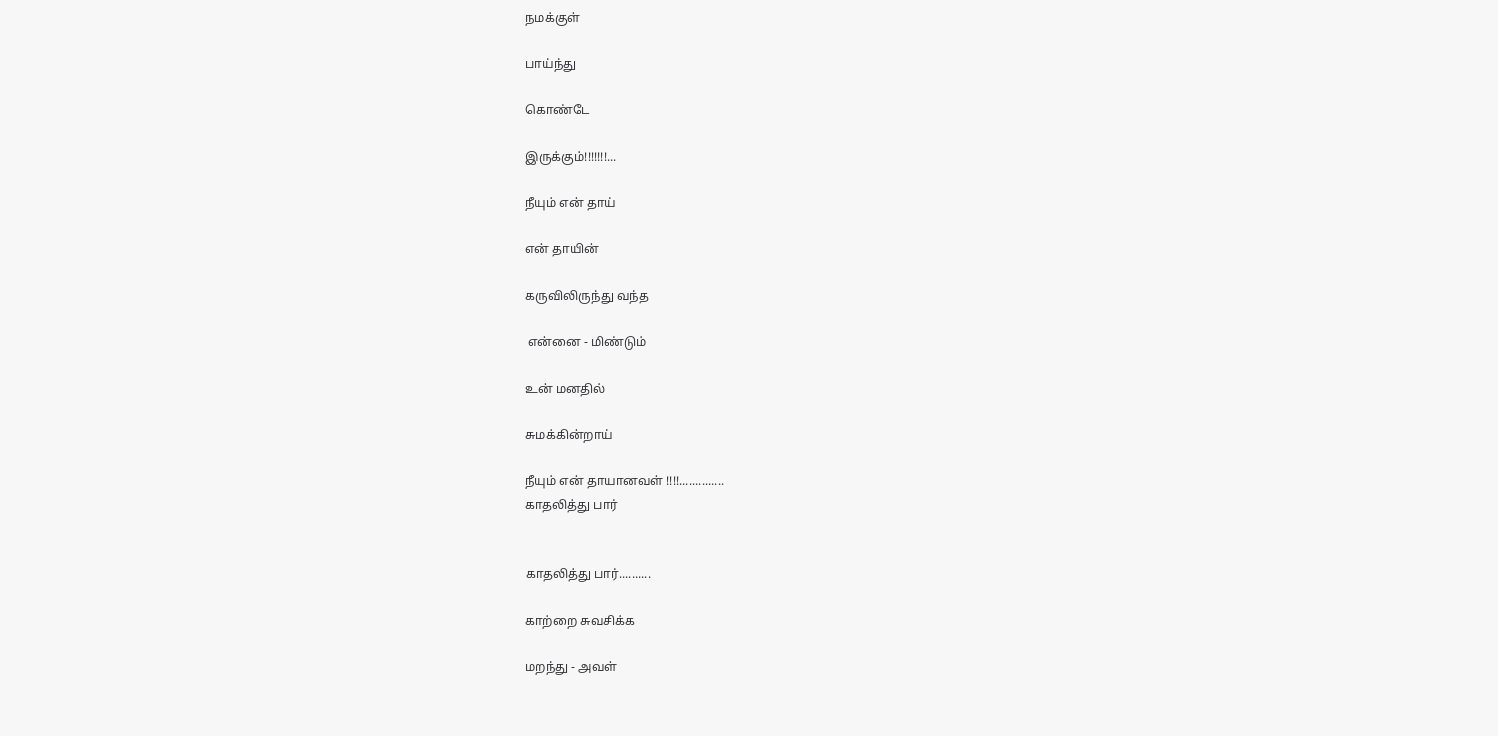நமக்குள்

பாய்ந்து

கொண்டே

இருக்கும்!!!!!!!...

நீயும் என் தாய்

என் தாயின்

கருவிலிருந்து வந்த

 என்னை - மிண்டும்

உன் மனதில்

சுமக்கின்றாய்

நீயும் என் தாயானவள் !!!!..............
காதலித்து பார்


காதலித்து பார்..........

காற்றை சுவசிக்க

மறந்து - அவள்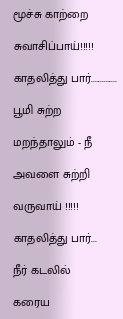மூச்சு காற்றை

சுவாசிப்பாய்!!!!!

காதலித்து பார்..............

பூமி சுற்ற

மறந்தாலும் - நீ

அவளை சுற்றி

வருவாய் !!!!!

காதலித்து பார்...

நீர் கடலில்

கரைய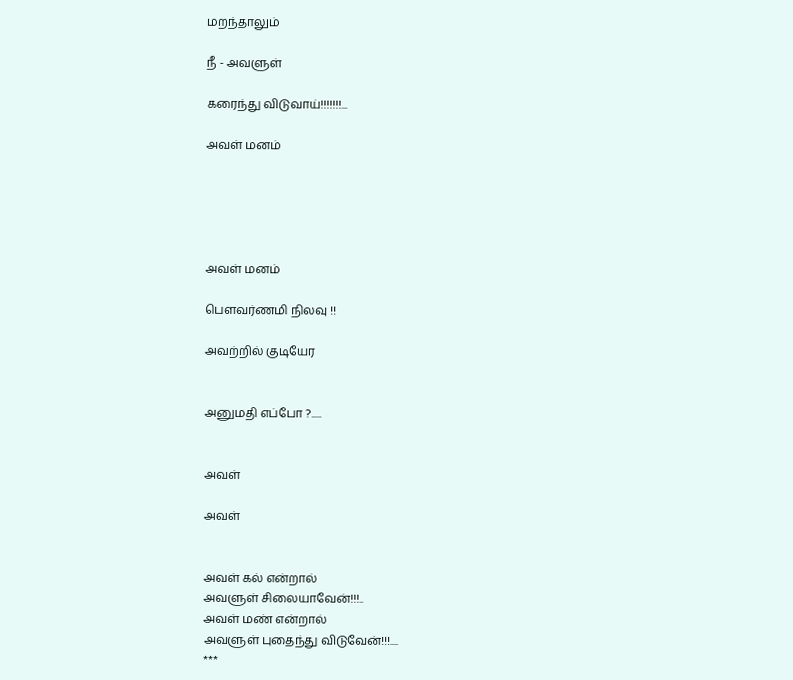மறந்தாலும்

நீ - அவளுள்

கரைந்து விடுவாய்!!!!!!!...

அவள் மனம்





அவள் மனம்

பெளவர்ணமி நிலவு !!

அவற்றில் குடியேர


அனுமதி எப்போ ?.....


அவள்

அவள்


அவள் கல் என்றால்
அவளுள் சிலையாவேன்!!!..
அவள் மண் என்றால்
அவளுள் புதைந்து விடுவேன்!!!....
***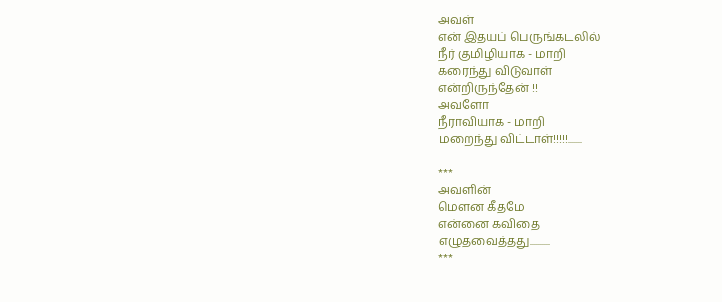அவள்
என் இதயப் பெருங்கடலில்
நீர் குமிழியாக - மாறி
கரைந்து விடுவாள்
என்றிருந்தேன் !!
அவளோ
நீராவியாக - மாறி
மறைந்து விட்டாள்!!!!!.......

***
அவளின்
மெளன கீதமே
என்னை கவிதை
எழுதவைத்தது..........
***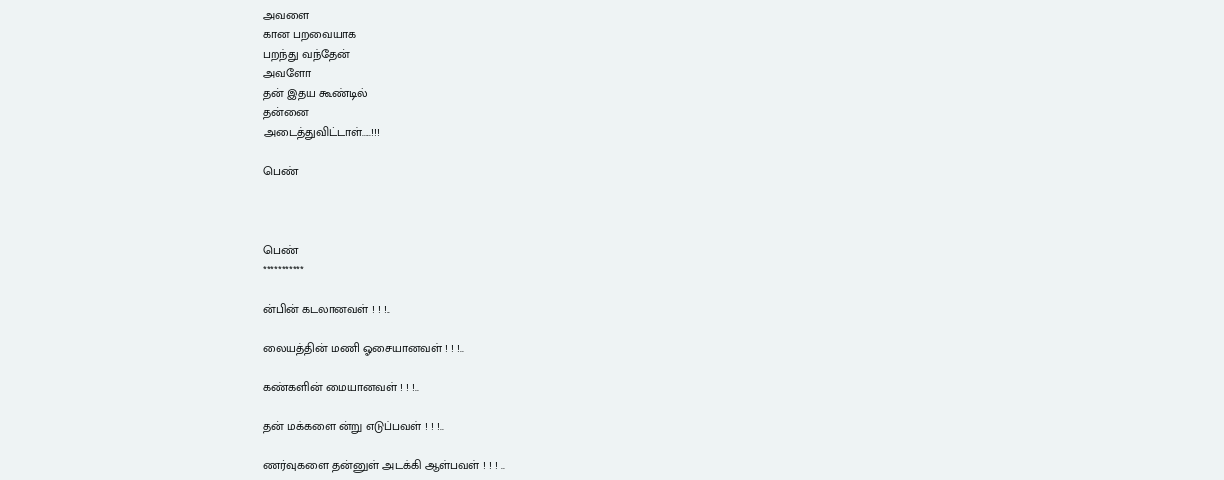அவளை
கான பறவையாக
பறந்து வந்தேன்
அவளோ
தன் இதய கூண்டில்
தன்னை
அடைத்துவிட்டாள்.....!!!

பெண்



பெண்
***********

ன்பின் கடலானவள் ! ! !..

லையத்தின் மணி ஓசையானவள் ! ! !..

கண்களின் மையானவள் ! ! !..

தன் மக்களை ன்று எடுப்பவள் ! ! !..

ணர்வுகளை தன்னுள் அடக்கி ஆள்பவள் ! ! ! ..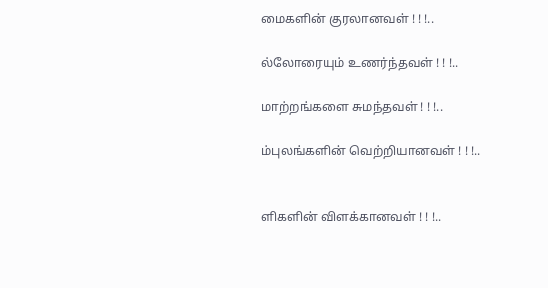மைகளின் குரலானவள் ! ! !..

ல்லோரையும் உணர்ந்தவள் ! ! !..

மாற்றங்களை சுமந்தவள் ! ! !..

ம்புலங்களின் வெற்றியானவள் ! ! !..


ளிகளின் விளக்கானவள் ! ! !..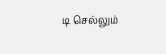டி செல்லும்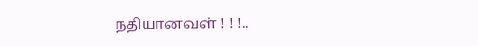நதியானவள் ! ! !..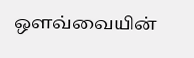ஒளவ்வையின்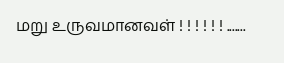மறு உருவமானவள் ! ! ! ! ! ! .......